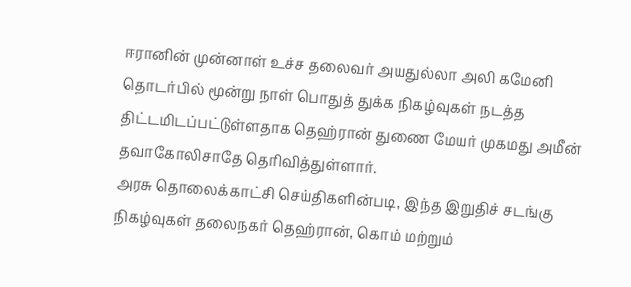ஈரானின் முன்னாள் உச்ச தலைவர் அயதுல்லா அலி கமேனி தொடர்பில் மூன்று நாள் பொதுத் துக்க நிகழ்வுகள் நடத்த திட்டமிடப்பட்டுள்ளதாக தெஹ்ரான் துணை மேயர் முகமது அமீன் தவாகோலிசாதே தெரிவித்துள்ளார்.
அரசு தொலைக்காட்சி செய்திகளின்படி, இந்த இறுதிச் சடங்கு நிகழ்வுகள் தலைநகர் தெஹ்ரான், கொம் மற்றும்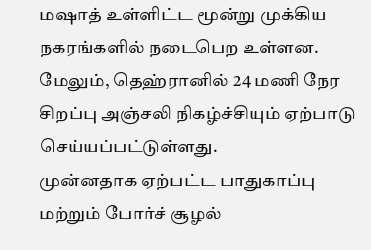மஷாத் உள்ளிட்ட மூன்று முக்கிய நகரங்களில் நடைபெற உள்ளன. மேலும், தெஹ்ரானில் 24 மணி நேர சிறப்பு அஞ்சலி நிகழ்ச்சியும் ஏற்பாடு செய்யப்பட்டுள்ளது.
முன்னதாக ஏற்பட்ட பாதுகாப்பு மற்றும் போர்ச் சூழல்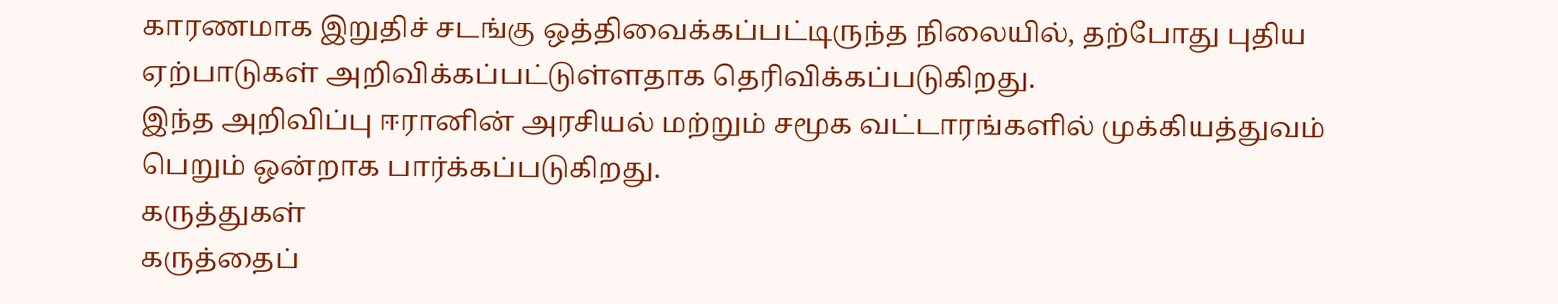காரணமாக இறுதிச் சடங்கு ஒத்திவைக்கப்பட்டிருந்த நிலையில், தற்போது புதிய ஏற்பாடுகள் அறிவிக்கப்பட்டுள்ளதாக தெரிவிக்கப்படுகிறது.
இந்த அறிவிப்பு ஈரானின் அரசியல் மற்றும் சமூக வட்டாரங்களில் முக்கியத்துவம் பெறும் ஒன்றாக பார்க்கப்படுகிறது.
கருத்துகள்
கருத்தைப்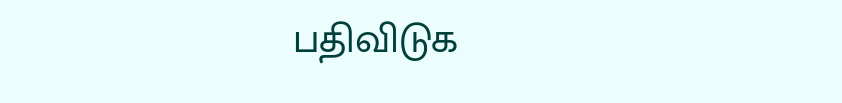பதிவிடுக